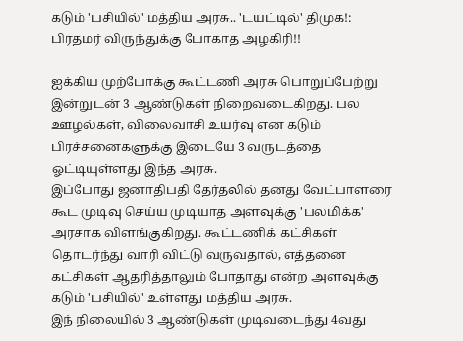கடும் 'பசியில்' மத்திய அரசு.. 'டயட்டில்' திமுக!: பிரதமர் விருந்துக்கு போகாத அழகிரி!!

ஐக்கிய முற்போக்கு கூட்டணி அரசு பொறுப்பேற்று இன்றுடன் 3 ஆண்டுகள் நிறைவடைகிறது. பல ஊழல்கள், விலைவாசி உயர்வு என கடும் பிரச்சனைகளுக்கு இடையே 3 வருடத்தை ஓட்டியுள்ளது இந்த அரசு.
இப்போது ஜனாதிபதி தேர்தலில் தனது வேட்பாளரை கூட முடிவு செய்ய முடியாத அளவுக்கு 'பலமிக்க' அரசாக விளங்குகிறது. கூட்டணிக் கட்சிகள் தொடர்ந்து வாரி விட்டு வருவதால், எத்தனை கட்சிகள் ஆதரித்தாலும் போதாது என்ற அளவுக்கு கடும் 'பசியில்' உள்ளது மத்திய அரசு.
இந் நிலையில் 3 ஆண்டுகள் முடிவடைந்து 4வது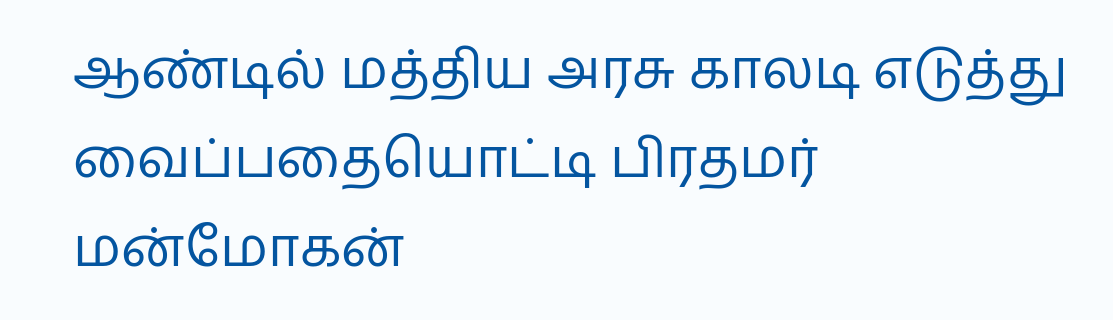ஆண்டில் மத்திய அரசு காலடி எடுத்து வைப்பதையொட்டி பிரதமர் மன்மோகன்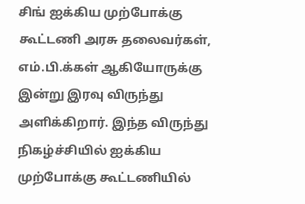சிங் ஐக்கிய முற்போக்கு கூட்டணி அரசு தலைவர்கள், எம்.பி.க்கள் ஆகியோருக்கு இன்று இரவு விருந்து அளிக்கிறார். இந்த விருந்து நிகழ்ச்சியில் ஐக்கிய முற்போக்கு கூட்டணியில்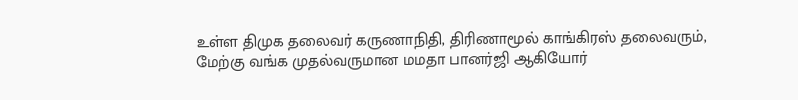உள்ள திமுக தலைவர் கருணாநிதி, திரிணாமூல் காங்கிரஸ் தலைவரும், மேற்கு வங்க முதல்வருமான மமதா பானர்ஜி ஆகியோர்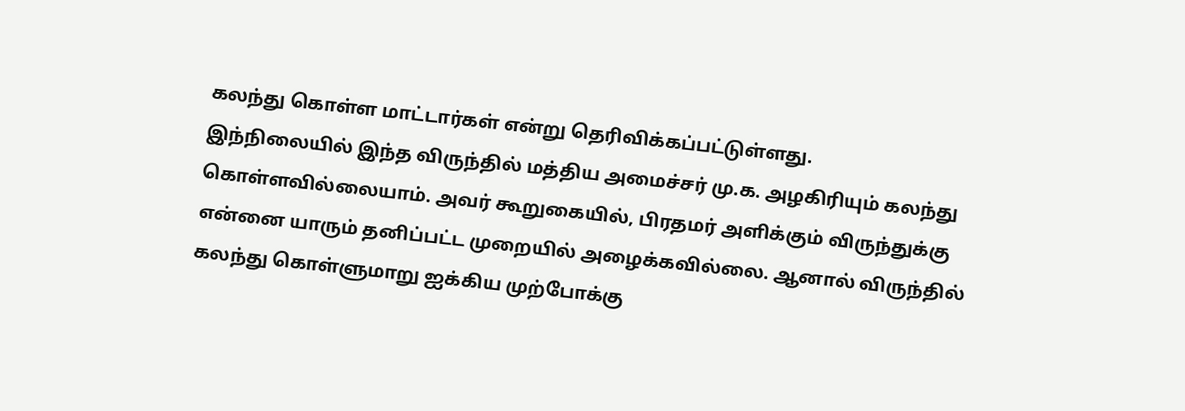கலந்து கொள்ள மாட்டார்கள் என்று தெரிவிக்கப்பட்டுள்ளது.
இந்நிலையில் இந்த விருந்தில் மத்திய அமைச்சர் மு.க. அழகிரியும் கலந்து கொள்ளவில்லையாம். அவர் கூறுகையில், பிரதமர் அளிக்கும் விருந்துக்கு என்னை யாரும் தனிப்பட்ட முறையில் அழைக்கவில்லை. ஆனால் விருந்தில் கலந்து கொள்ளுமாறு ஐக்கிய முற்போக்கு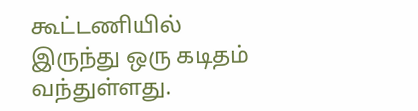கூட்டணியில் இருந்து ஒரு கடிதம் வந்துள்ளது.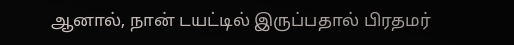ஆனால், நான் டயட்டில் இருப்பதால் பிரதமர்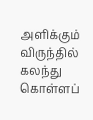அளிக்கும் விருந்தில் கலந்து கொள்ளப்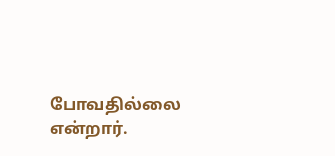போவதில்லை என்றார்.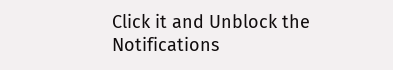Click it and Unblock the Notifications